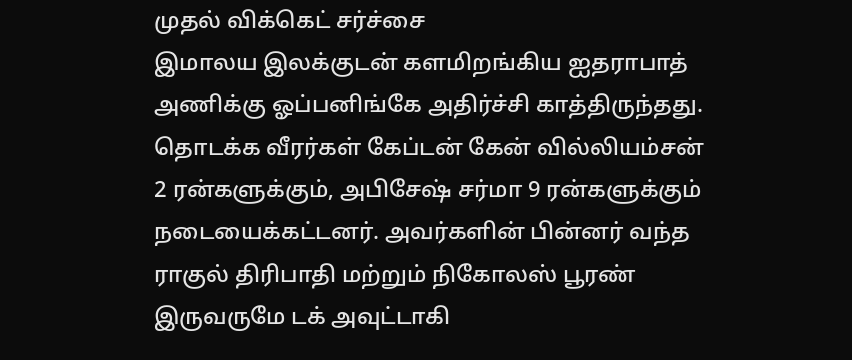முதல் விக்கெட் சர்ச்சை
இமாலய இலக்குடன் களமிறங்கிய ஐதராபாத் அணிக்கு ஓப்பனிங்கே அதிர்ச்சி காத்திருந்தது. தொடக்க வீரர்கள் கேப்டன் கேன் வில்லியம்சன் 2 ரன்களுக்கும், அபிசேஷ் சர்மா 9 ரன்களுக்கும் நடையைக்கட்டனர். அவர்களின் பின்னர் வந்த ராகுல் திரிபாதி மற்றும் நிகோலஸ் பூரண் இருவருமே டக் அவுட்டாகி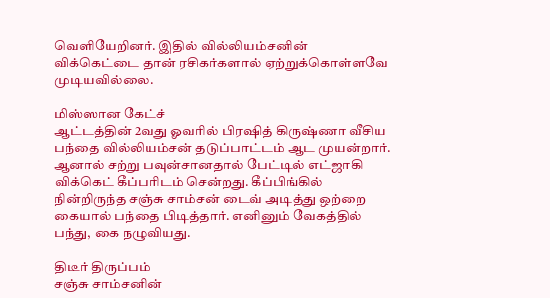வெளியேறினர். இதில் வில்லியம்சனின் விக்கெட்டை தான் ரசிகர்களால் ஏற்றுக்கொள்ளவே முடியவில்லை.

மிஸ்ஸான கேட்ச்
ஆட்டத்தின் 2வது ஓவரில் பிரஷித் கிருஷ்ணா வீசிய பந்தை வில்லியம்சன் தடுப்பாட்டம் ஆட முயன்றார். ஆனால் சற்று பவுன்சானதால் பேட்டில் எட்ஜாகி விக்கெட் கீப்பரிடம் சென்றது. கீப்பிங்கில் நின்றிருந்த சஞ்சு சாம்சன் டைவ் அடித்து ஒற்றை கையால் பந்தை பிடித்தார். எனினும் வேகத்தில் பந்து, கை நழுவியது.

திடீர் திருப்பம்
சஞ்சு சாம்சனின்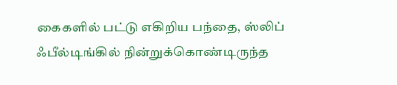கைகளில் பட்டு எகிறிய பந்தை, ஸ்லிப் ஃபீல்டிங்கில் நின்றுக்கொண்டிருந்த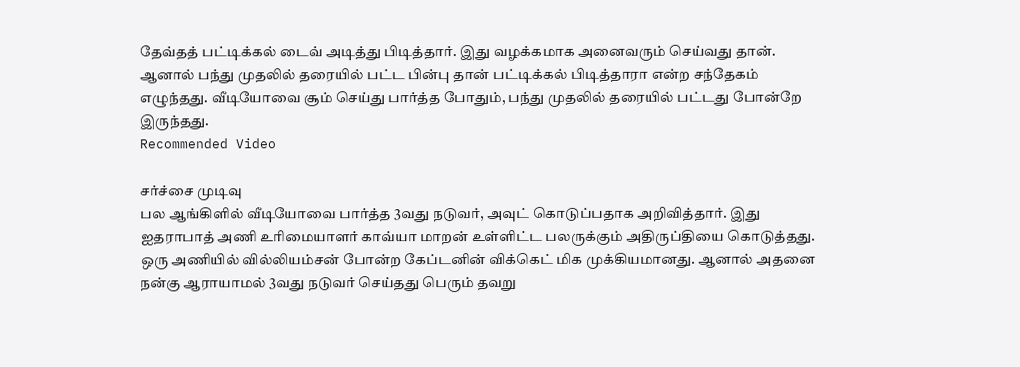தேவ்தத் பட்டிக்கல் டைவ் அடித்து பிடித்தார். இது வழக்கமாக அனைவரும் செய்வது தான். ஆனால் பந்து முதலில் தரையில் பட்ட பின்பு தான் பட்டிக்கல் பிடித்தாரா என்ற சந்தேகம் எழுந்தது. வீடியோவை சூம் செய்து பார்த்த போதும், பந்து முதலில் தரையில் பட்டது போன்றே இருந்தது.
Recommended Video

சர்ச்சை முடிவு
பல ஆங்கிளில் வீடியோவை பார்த்த 3வது நடுவர், அவுட் கொடுப்பதாக அறிவித்தார். இது ஐதராபாத் அணி உரிமையாளர் காவ்யா மாறன் உள்ளிட்ட பலருக்கும் அதிருப்தியை கொடுத்தது. ஒரு அணியில் வில்லியம்சன் போன்ற கேப்டனின் விக்கெட் மிக முக்கியமானது. ஆனால் அதனை நன்கு ஆராயாமல் 3வது நடுவர் செய்தது பெரும் தவறு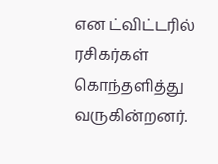என ட்விட்டரில் ரசிகர்கள் கொந்தளித்து வருகின்றனர்.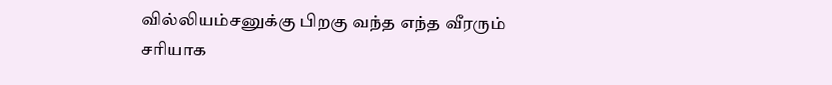வில்லியம்சனுக்கு பிறகு வந்த எந்த வீரரும் சரியாக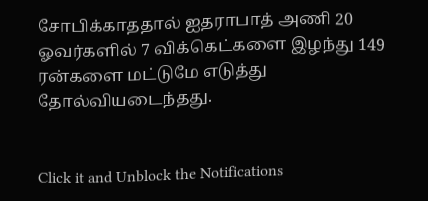சோபிக்காததால் ஐதராபாத் அணி 20 ஓவர்களில் 7 விக்கெட்களை இழந்து 149 ரன்களை மட்டுமே எடுத்து தோல்வியடைந்தது.


Click it and Unblock the Notifications